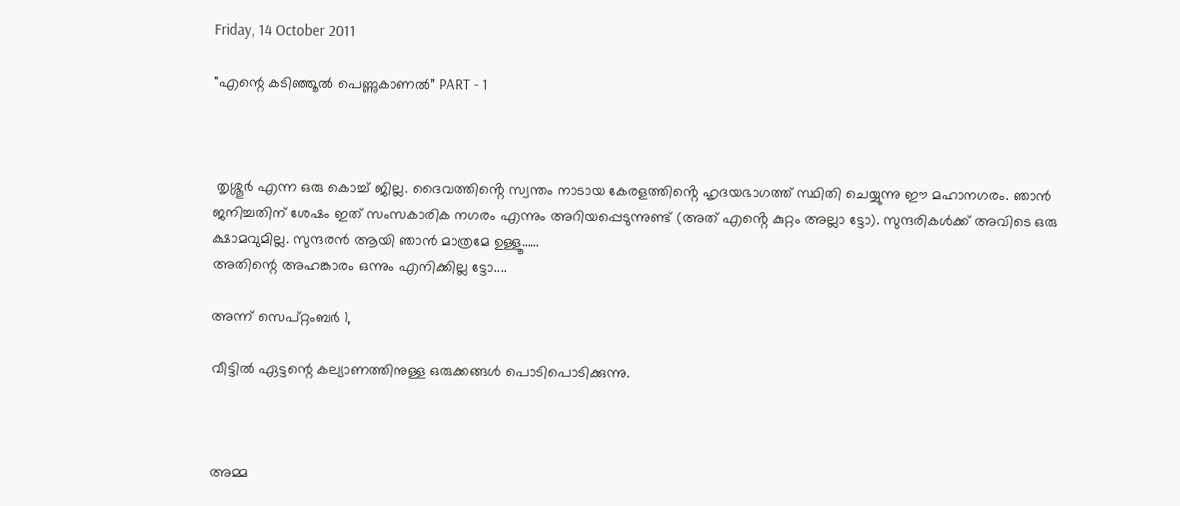Friday, 14 October 2011

"എന്റെ കടിഞ്ഞൂൽ പെണ്ണുകാണൽ” PART - 1



 തൃശ്ശൂർ എന്ന ഒരു കൊച്ച് ജില്ല. ദൈവത്തിൻ്റെ സ്വന്തം നാടായ കേരളത്തിൻ്റെ ഹൃദയഭാഗത്ത് സ്ഥിതി ചെയ്യുന്നു ഈ മഹാനഗരം. ഞാൻ ജനിച്ചതിന് ശേഷം ഇത് സംസകാരിക നഗരം എന്നും അറിയപ്പെടുന്നുണ്ട് (അത് എൻ്റെ കുറ്റം അല്ലാ ട്ടോ). സുന്ദരികൾക്ക് അവിടെ ഒരു ക്ഷാമവുമില്ല. സുന്ദരൻ ആയി ഞാൻ മാത്രമേ ഉള്ളൂ……
അതിന്റെ അഹങ്കാരം ഒന്നും എനിക്കില്ല ട്ടോ....

അന്ന് സെപ്റ്റംബർ 1,

വീട്ടിൽ ഏട്ടന്റെ കല്യാണത്തിനുള്ള ഒരുക്കങ്ങൾ പൊടിപൊടിക്കുന്നു.



അമ്മ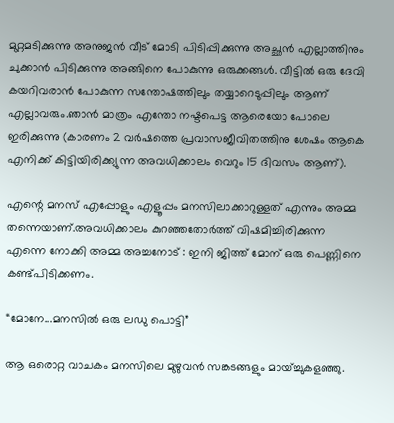മുറ്റമടിക്കുന്നു അനുജൻ വീട് മോടി പിടിപ്പിക്കുന്നു അച്ഛൻ എല്ലാത്തിനും ചുക്കാൻ പിടിക്കുന്നു അങ്ങിനെ പോകുന്നു ഒരുക്കങ്ങൾ. വീട്ടിൽ ഒരു ദേവി കയറിവരാൻ പോകുന്ന സന്തോഷത്തിലും തയ്യാറെടുപ്പിലും ആണ് എല്ലാവരും.ഞാൻ മാത്രം എന്തോ നഷ്ടപെട്ട ആരെയോ പോലെ ഇരിക്കുന്നു (കാരണം 2 വർഷത്തെ പ്രവാസജീവിതത്തിനു ശേഷം ആകെ എനിക്ക് കിട്ടിയിരിക്ക്യുന്ന അവധിക്കാലം വെറും 15 ദിവസം ആണ്).

എന്റെ മനസ് എപ്പോളും എളൂപ്പം മനസിലാക്കാറുള്ളത് എന്നും അമ്മ തന്നെയാണ്.അവധിക്കാലം കുറഞ്ഞതോർത്ത് വിഷമിച്ചിരിക്കുന്ന എന്നെ നോക്കി അമ്മ അച്ചനോട് : ഇനി ജിത്ത് മോന് ഒരു പെണ്ണിനെ കണ്ട്പിടിക്കണം.

“മോനേ...മനസിൽ ഒരു ലഡു പൊട്ടി”

ആ ഒരൊറ്റ വാചകം മനസിലെ മുഴുവൻ സങ്കടങ്ങളും മായ്ച്ചുകളഞ്ഞു.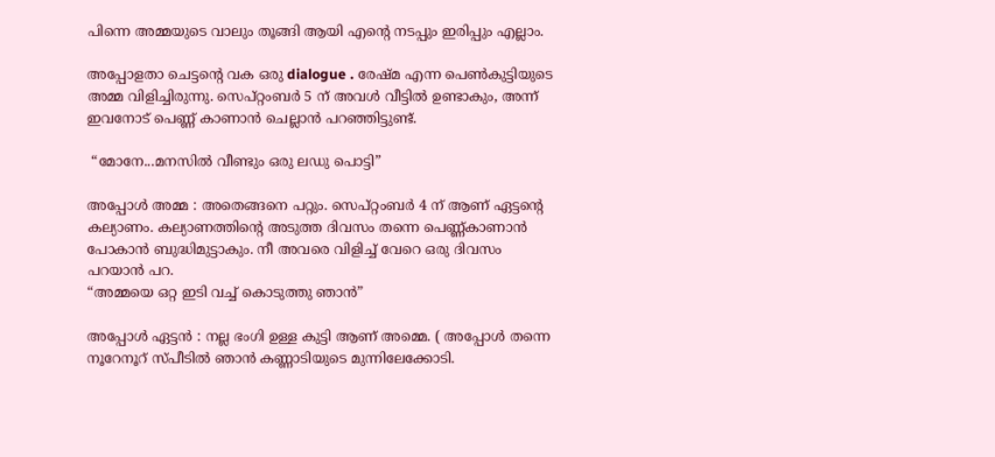പിന്നെ അമ്മയുടെ വാലും തൂങ്ങി ആയി എന്റെ നടപ്പും ഇരിപ്പും എല്ലാം.

അപ്പോളതാ ചെട്ടന്റെ വക ഒരു dialogue . രേഷ്മ എന്ന പെൺകുട്ടിയുടെ അമ്മ വിളിച്ചിരുന്നു. സെപ്റ്റംബർ 5 ന് അവൾ വീട്ടിൽ ഉണ്ടാകും, അന്ന് ഇവനോട് പെണ്ണ് കാണാൻ ചെല്ലാൻ പറഞ്ഞിട്ടുണ്ട്.

 “മോനേ...മനസിൽ വീണ്ടും ഒരു ലഡു പൊട്ടി”

അപ്പോൾ അമ്മ : അതെങ്ങനെ പറ്റും. സെപ്റ്റംബർ 4 ന് ആണ് ഏട്ടന്റെ കല്യാണം. കല്യാണത്തിന്റെ അടുത്ത ദിവസം തന്നെ പെണ്ണ്കാണാൻ പോകാൻ ബുദ്ധിമുട്ടാകും. നീ അവരെ വിളിച്ച് വേറെ ഒരു ദിവസം പറയാൻ പറ.
“അമ്മയെ ഒറ്റ ഇടി വച്ച് കൊടുത്തു ഞാൻ”

അപ്പോൾ ഏട്ടൻ : നല്ല ഭംഗി ഉള്ള കുട്ടി ആണ് അമ്മെ. ( അപ്പോൾ തന്നെ നൂറേനൂറ് സ്പീടിൽ ഞാൻ കണ്ണാടിയുടെ മുന്നിലേക്കോടി.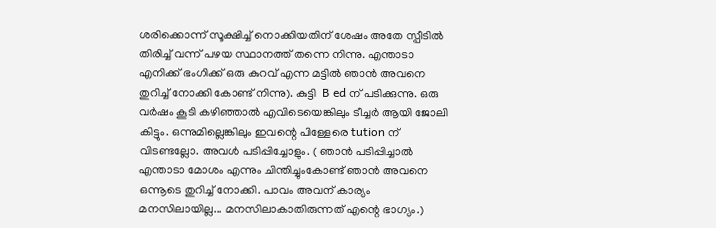ശരിക്കൊന്ന് സൂക്ഷിച്ച് നൊക്കിയതിന് ശേഷം അതേ സ്പീടിൽ തിരിച്ച് വന്ന് പഴയ സ്ഥാനത്ത് തന്നെ നിന്നു. എന്താടാ എനിക്ക് ഭംഗിക്ക് ഒരു കുറവ് എന്ന മട്ടിൽ ഞാൻ അവനെ തുറിച്ച് നോക്കി കോണ്ട് നിന്നു). കുട്ടി  B ed ന് പടിക്കുന്നു. ഒരു വർഷം കൂടി കഴിഞ്ഞാൽ എവിടെയെങ്കിലും ടീച്ചർ ആയി ജോലി കിട്ടും. ഒന്നുമില്ലെങ്കിലും ഇവന്റെ പിള്ളേരെ tution ന് വിടണ്ടല്ലോ. അവൾ പടിപ്പിച്ചോളും. ( ഞാൻ പടിപ്പിച്ചാൽ എന്താടാ മോശം എന്നും ചിന്തിച്ചുംകോണ്ട് ഞാൻ അവനെ ഒന്നൂടെ തുറിച്ച് നോക്കി. പാവം അവന് കാര്യം മനസിലായില്ല... മനസിലാകാതിരുന്നത് എന്റെ ഭാഗ്യം.)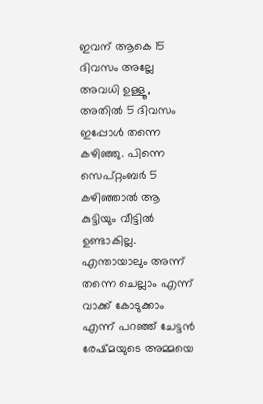ഇവന് ആകെ 15 ദിവസം അല്ലേ അവധി ഉള്ളൂ, അതിൽ 5 ദിവസം ഇപ്പോൾ തന്നെ കഴിഞ്ഞു. പിന്നെ സെപ്റ്റംബർ 5 കഴിഞ്ഞാൽ ആ കുട്ടിയും വീട്ടിൽ ഉണ്ടാകില്ല. എന്തായാലും അന്ന് തന്നെ ചെല്ലാം എന്ന് വാക്ക് കോടുക്കാം എന്ന് പറഞ്ഞ് ചേട്ടൻ രേഷ്മയുടെ അമ്മയെ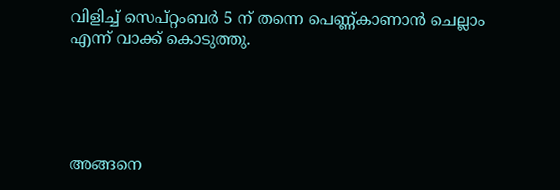വിളിച്ച് സെപ്റ്റംബർ 5 ന് തന്നെ പെണ്ണ്കാണാൻ ചെല്ലാം എന്ന് വാക്ക് കൊടുത്തു.





അങ്ങനെ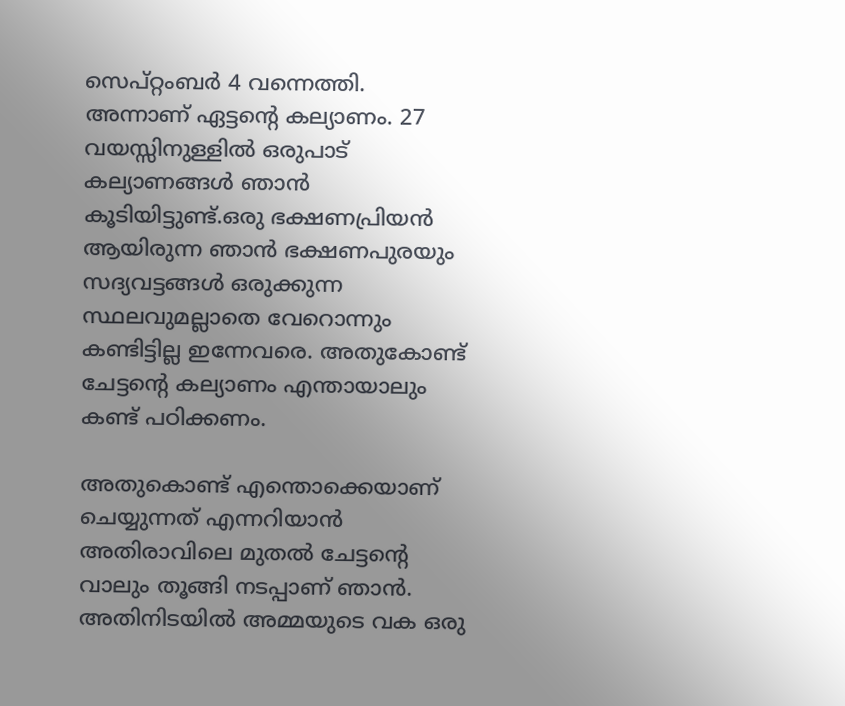സെപ്റ്റംബർ 4 വന്നെത്തി. അന്നാണ് ഏട്ടന്റെ കല്യാണം. 27 വയസ്സിനുള്ളിൽ ഒരുപാട് കല്യാണങ്ങൾ ഞാൻ കൂടിയിട്ടുണ്ട്.ഒരു ഭക്ഷണപ്രിയൻ ആയിരുന്ന ഞാൻ ഭക്ഷണപുരയും സദ്യവട്ടങ്ങൾ ഒരുക്കുന്ന സ്ഥലവുമല്ലാതെ വേറൊന്നും കണ്ടിട്ടില്ല ഇന്നേവരെ. അതുകോണ്ട് ചേട്ടന്റെ കല്യാണം എന്തായാലും കണ്ട് പഠിക്കണം.

അതുകൊണ്ട് എന്തൊക്കെയാണ് ചെയ്യുന്നത് എന്നറിയാൻ അതിരാവിലെ മുതൽ ചേട്ടന്റെ വാലും തൂങ്ങി നടപ്പാണ് ഞാൻ. അതിനിടയിൽ അമ്മയുടെ വക ഒരു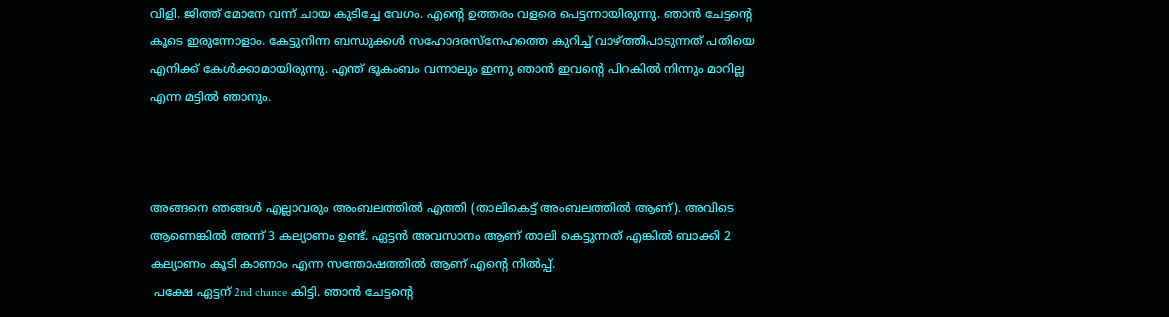വിളി. ജിത്ത് മോനേ വന്ന് ചായ കുടിച്ചേ വേഗം. എന്റെ ഉത്തരം വളരെ പെട്ടന്നായിരുന്നു. ഞാൻ ചേട്ടന്റെ കൂടെ ഇരുന്നോളാം. കേട്ടുനിന്ന ബന്ധുക്കൾ സഹോദരസ്നേഹത്തെ കുറിച്ച് വാഴ്ത്തിപാടുന്നത് പതിയെ എനിക്ക് കേൾക്കാമായിരുന്നു. എന്ത് ഭൂകംബം വന്നാലും ഇന്നു ഞാൻ ഇവന്റെ പിറകിൽ നിന്നും മാറില്ല എന്ന മട്ടിൽ ഞാനും.



അങ്ങനെ ഞങ്ങൾ എല്ലാവരും അംബലത്തിൽ എത്തി (താലികെട്ട് അംബലത്തിൽ ആണ്). അവിടെ ആണെങ്കിൽ അന്ന് 3 കല്യാണം ഉണ്ട്. ഏട്ടൻ അവസാനം ആണ് താലി കെട്ടുന്നത് എങ്കിൽ ബാക്കി 2 കല്യാണം കൂടി കാണാം എന്ന സന്തോഷത്തിൽ ആണ് എന്റെ നിൽ‌പ്പ്.
 പക്ഷേ ഏട്ടന് 2nd chance കിട്ടി. ഞാൻ ചേട്ടന്റെ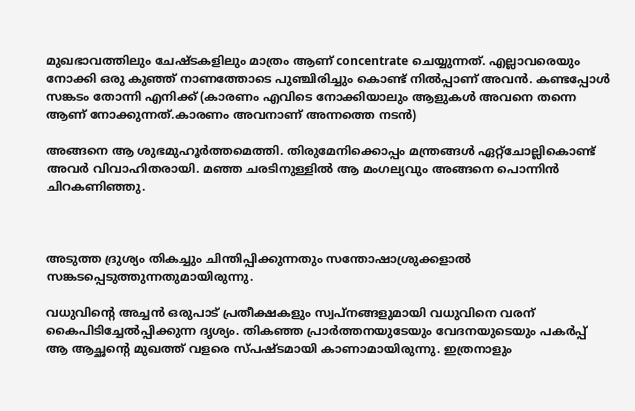മുഖഭാവത്തിലും ചേഷ്ടകളിലും മാത്രം ആണ് concentrate ചെയ്യുന്നത്. എല്ലാവരെയും നോക്കി ഒരു കുഞ്ഞ് നാണത്തോടെ പുഞ്ചിരിച്ചും കൊണ്ട് നിൽ‌പ്പാണ് അവൻ. കണ്ടപ്പോൾ സങ്കടം തോന്നി എനിക്ക് (കാരണം എവിടെ നോക്കിയാലും ആളുകൾ അവനെ തന്നെ ആണ് നോക്കുന്നത്.കാരണം അവനാണ് അന്നത്തെ നടൻ)

അങ്ങനെ ആ ശുഭമുഹൂർത്തമെത്തി. തിരുമേനിക്കൊപ്പം മന്ത്രങ്ങൾ ഏറ്റ്ചോല്ലികൊണ്ട് അവർ വിവാഹിതരായി. മഞ്ഞ ചരടിനുള്ളിൽ ആ മംഗല്യവും അങ്ങനെ പൊന്നിൻ ചിറകണിഞ്ഞു.



അടുത്ത ദ്രുശ്യം തികച്ചും ചിന്തിപ്പിക്കുന്നതും സന്തോഷാശ്രുക്കളാൽ സങ്കടപ്പെടുത്തുന്നതുമായിരുന്നു.

വധുവിന്റെ അച്ചൻ ഒരുപാട് പ്രതീക്ഷകളും സ്വപ്നങ്ങളുമായി വധുവിനെ വരന് കൈപിടിച്ചേൽ‌പ്പിക്കുന്ന ദൃശ്യം. തികഞ്ഞ പ്രാർത്തനയുടേയും വേദനയുടെയും പകർപ്പ് ആ ആച്ഛൻ്റെ മുഖത്ത് വളരെ സ്പഷ്ടമായി കാണാമാ‍യിരുന്നു. ഇത്രനാളും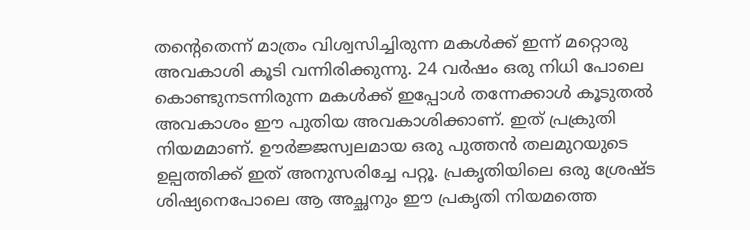തന്റെതെന്ന് മാത്രം വിശ്വസിച്ചിരുന്ന മകൾക്ക് ഇന്ന് മറ്റൊരു അവകാശി കൂടി വന്നിരിക്കുന്നു. 24 വർഷം ഒരു നിധി പോലെ കൊണ്ടുനടന്നിരുന്ന മകൾക്ക് ഇപ്പോൾ തന്നേക്കാൾ കൂടുതൽ അവകാശം ഈ പുതിയ അവകാശിക്കാണ്. ഇത് പ്രക്രുതി നിയമമാണ്. ഊർജ്ജസ്വലമായ ഒരു പുത്തൻ തലമുറയുടെ ഉല്പത്തിക്ക് ഇത് അനുസരിച്ചേ പറ്റൂ. പ്രകൃതിയിലെ ഒരു ശ്രേഷ്ട ശിഷ്യനെപോലെ ആ അച്ഛനും ഈ പ്രകൃതി നിയമത്തെ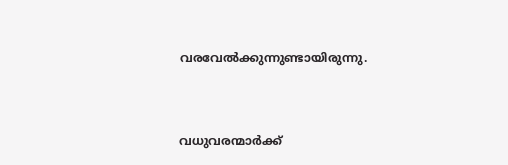വരവേൽക്കുന്നുണ്ടായിരുന്നു.


വധുവരന്മാർക്ക്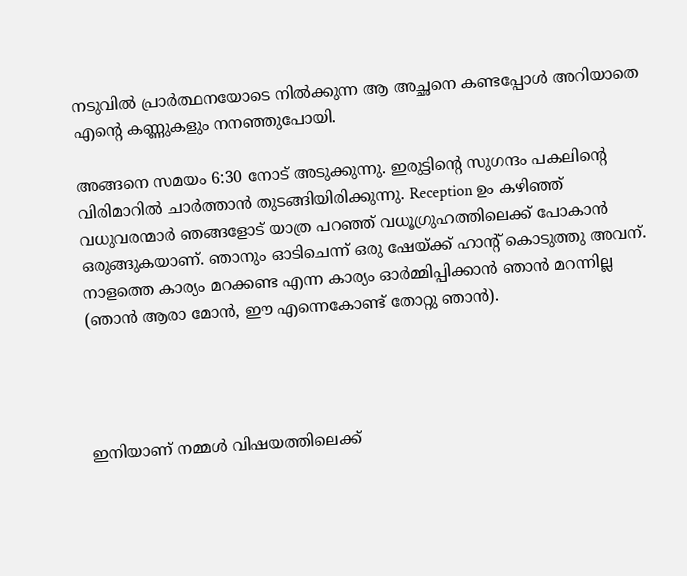നടുവിൽ പ്രാർത്ഥനയോടെ നിൽക്കുന്ന ആ അച്ഛനെ കണ്ടപ്പോൾ അറിയാതെ എന്റെ കണ്ണുകളും നനഞ്ഞുപോയി.

അങ്ങനെ സമയം 6:30 നോട് അടുക്കുന്നു. ഇരുട്ടിന്റെ സുഗന്ദം പകലിന്റെ വിരിമാറിൽ ചാർത്താ‍ൻ തുടങ്ങിയിരിക്കുന്നു. Reception ഉം കഴിഞ്ഞ് വധുവരന്മാർ ഞങ്ങളോട് യാത്ര പറഞ്ഞ് വധൂഗ്രുഹത്തിലെക്ക് പോകാൻ ഒരുങ്ങുകയാണ്. ഞാനും ഓടിചെന്ന് ഒരു ഷേയ്ക്ക് ഹാന്റ് കൊടുത്തു അവന്. നാളത്തെ കാര്യം മറക്കണ്ട എന്ന കാര്യം ഓർമ്മിപ്പിക്കാൻ ഞാൻ മറന്നില്ല (ഞാൻ ആരാ മോൻ, ഈ എന്നെകോണ്ട് തോറ്റു ഞാൻ).




ഇനിയാണ് നമ്മൾ വിഷയത്തിലെക്ക്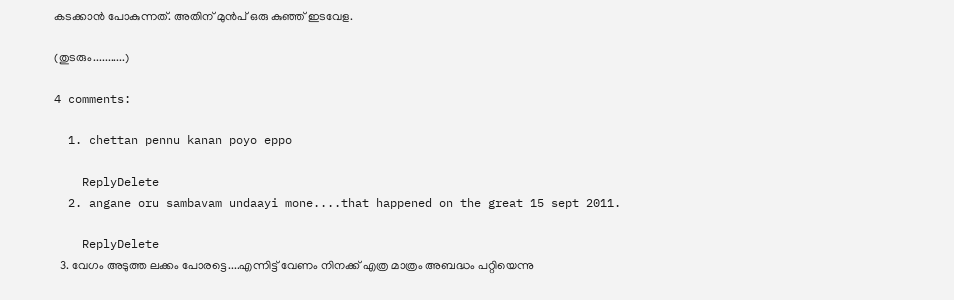കടക്കാൻ പോകുന്നത്. അതിന് മുൻപ് ഒരു കുഞ്ഞ് ഇടവേള.

(തുടരും...........)

4 comments:

  1. chettan pennu kanan poyo eppo

    ReplyDelete
  2. angane oru sambavam undaayi mone....that happened on the great 15 sept 2011.

    ReplyDelete
  3. വേഗം അടുത്ത ലക്കം പോരട്ടെ....എന്നിട്ട് വേണം നിനക്ക് എത്ര മാത്രം അബദ്ധം പറ്റിയെന്നു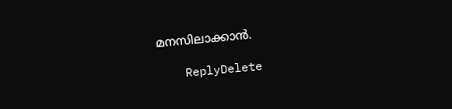മനസിലാക്കാന്‍.

    ReplyDelete